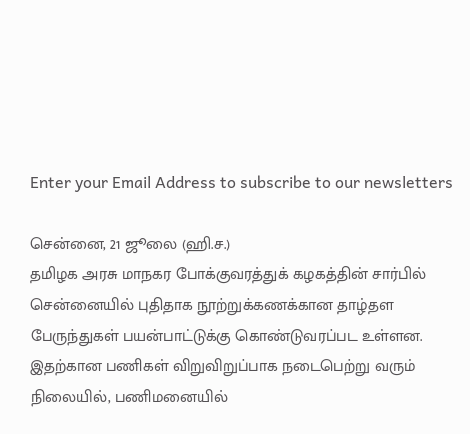Enter your Email Address to subscribe to our newsletters

சென்னை, 21 ஜூலை (ஹி.ச.)
தமிழக அரசு மாநகர போக்குவரத்துக் கழகத்தின் சார்பில் சென்னையில் புதிதாக நூற்றுக்கணக்கான தாழ்தள பேருந்துகள் பயன்பாட்டுக்கு கொண்டுவரப்பட உள்ளன. இதற்கான பணிகள் விறுவிறுப்பாக நடைபெற்று வரும் நிலையில், பணிமனையில்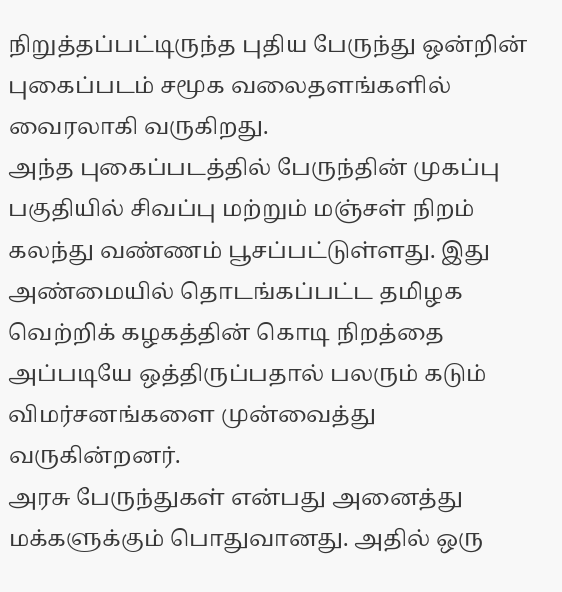நிறுத்தப்பட்டிருந்த புதிய பேருந்து ஒன்றின் புகைப்படம் சமூக வலைதளங்களில் வைரலாகி வருகிறது.
அந்த புகைப்படத்தில் பேருந்தின் முகப்பு பகுதியில் சிவப்பு மற்றும் மஞ்சள் நிறம் கலந்து வண்ணம் பூசப்பட்டுள்ளது. இது அண்மையில் தொடங்கப்பட்ட தமிழக வெற்றிக் கழகத்தின் கொடி நிறத்தை அப்படியே ஒத்திருப்பதால் பலரும் கடும் விமர்சனங்களை முன்வைத்து வருகின்றனர்.
அரசு பேருந்துகள் என்பது அனைத்து மக்களுக்கும் பொதுவானது. அதில் ஒரு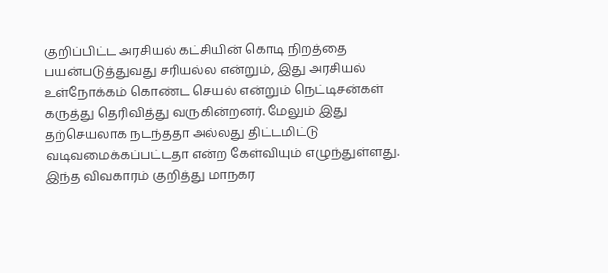குறிப்பிட்ட அரசியல் கட்சியின் கொடி நிறத்தை பயன்படுத்துவது சரியல்ல என்றும், இது அரசியல் உள்நோக்கம் கொண்ட செயல் என்றும் நெட்டிசன்கள் கருத்து தெரிவித்து வருகின்றனர். மேலும் இது தற்செயலாக நடந்ததா அல்லது திட்டமிட்டு வடிவமைக்கப்பட்டதா என்ற கேள்வியும் எழுந்துள்ளது.
இந்த விவகாரம் குறித்து மாநகர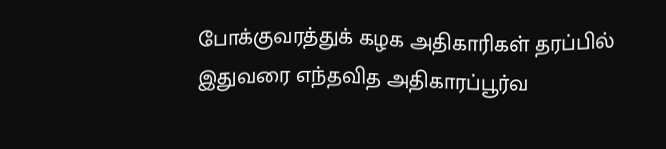போக்குவரத்துக் கழக அதிகாரிகள் தரப்பில் இதுவரை எந்தவித அதிகாரப்பூர்வ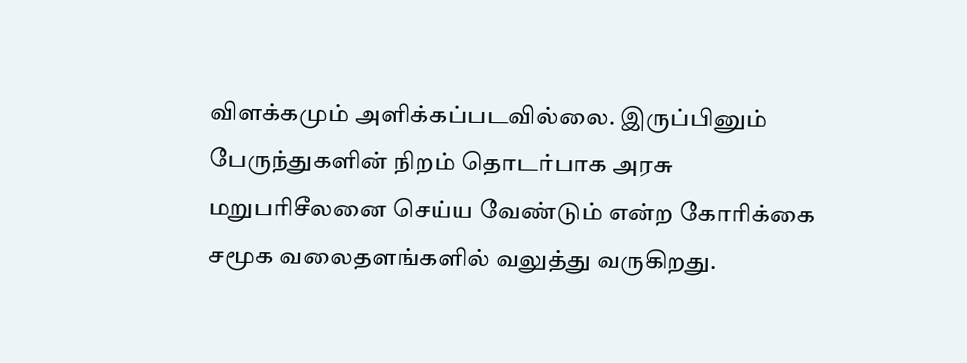விளக்கமும் அளிக்கப்படவில்லை. இருப்பினும் பேருந்துகளின் நிறம் தொடர்பாக அரசு மறுபரிசீலனை செய்ய வேண்டும் என்ற கோரிக்கை சமூக வலைதளங்களில் வலுத்து வருகிறது.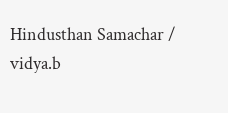Hindusthan Samachar / vidya.b